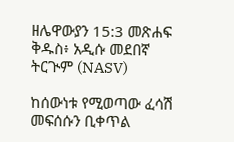ዘሌዋውያን 15:3 መጽሐፍ ቅዱስ፥ አዲሱ መደበኛ ትርጒም (NASV)

ከሰውነቱ የሚወጣው ፈሳሽ መፍሰሱን ቢቀጥል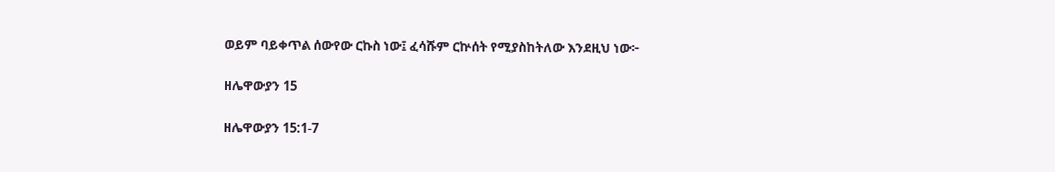ወይም ባይቀጥል ሰውየው ርኩስ ነው፤ ፈሳሹም ርኵሰት የሚያስከትለው እንደዚህ ነው፦

ዘሌዋውያን 15

ዘሌዋውያን 15:1-7